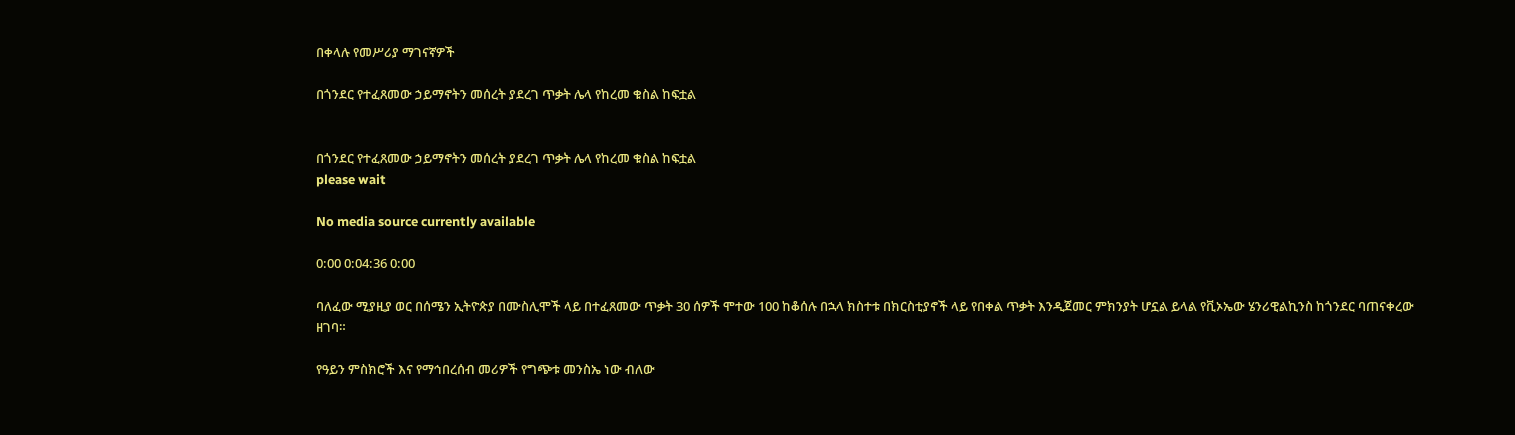በቀላሉ የመሥሪያ ማገናኛዎች

በጎንደር የተፈጸመው ኃይማኖትን መሰረት ያደረገ ጥቃት ሌላ የከረመ ቁስል ከፍቷል


በጎንደር የተፈጸመው ኃይማኖትን መሰረት ያደረገ ጥቃት ሌላ የከረመ ቁስል ከፍቷል
please wait

No media source currently available

0:00 0:04:36 0:00

ባለፈው ሚያዚያ ወር በሰሜን ኢትዮጵያ በሙስሊሞች ላይ በተፈጸመው ጥቃት 30 ሰዎች ሞተው 100 ከቆሰሉ በኋላ ክስተቱ በክርስቲያኖች ላይ የበቀል ጥቃት እንዲጀመር ምክንያት ሆኗል ይላል የቪኦኤው ሄንሪዊልኪንስ ከጎንደር ባጠናቀረው ዘገባ።

የዓይን ምስክሮች እና የማኅበረሰብ መሪዎች የግጭቱ መንስኤ ነው ብለው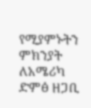የሚያምኑትን ምክንያት ለአሜሪካ ድምፅ ዘጋቢ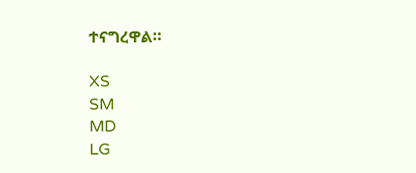ተናግረዋል።

XS
SM
MD
LG